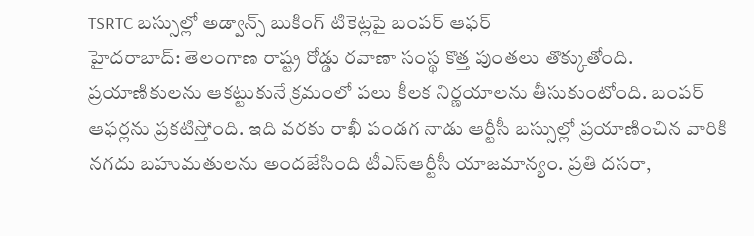TSRTC బస్సుల్లో అడ్వాన్స్ బుకింగ్ టికెట్లపై బంపర్ ఆఫర్
హైదరాబాద్: తెలంగాణ రాష్ట్ర రోడ్డు రవాణా సంస్థ కొత్త పుంతలు తొక్కుతోంది. ప్రయాణికులను ఆకట్టుకునే క్రమంలో పలు కీలక నిర్ణయాలను తీసుకుంటోంది. బంపర్ ఆఫర్లను ప్రకటిస్తోంది. ఇది వరకు రాఖీ పండగ నాడు ఆర్టీసీ బస్సుల్లో ప్రయాణించిన వారికి నగదు బహుమతులను అందజేసింది టీఎస్ఆర్టీసీ యాజమాన్యం. ప్రతి దసరా,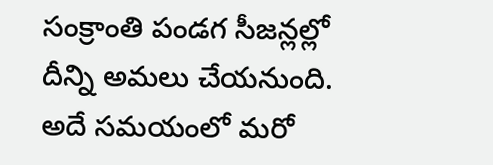సంక్రాంతి పండగ సీజన్లల్లో దీన్ని అమలు చేయనుంది.
అదే సమయంలో మరో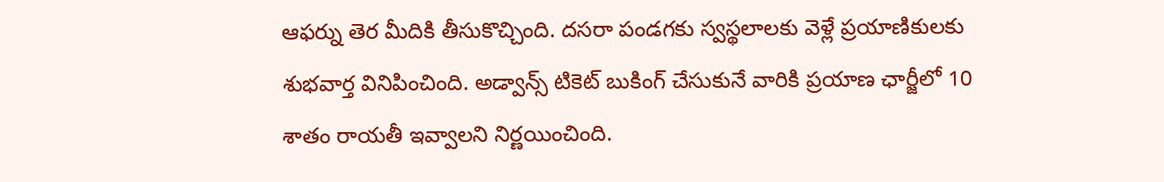ఆఫర్ను తెర మీదికి తీసుకొచ్చింది. దసరా పండగకు స్వస్థలాలకు వెళ్లే ప్రయాణికులకు శుభవార్త వినిపించింది. అడ్వాన్స్ టికెట్ బుకింగ్ చేసుకునే వారికి ప్రయాణ ఛార్జీలో 10 శాతం రాయతీ ఇవ్వాలని నిర్ణయించింది.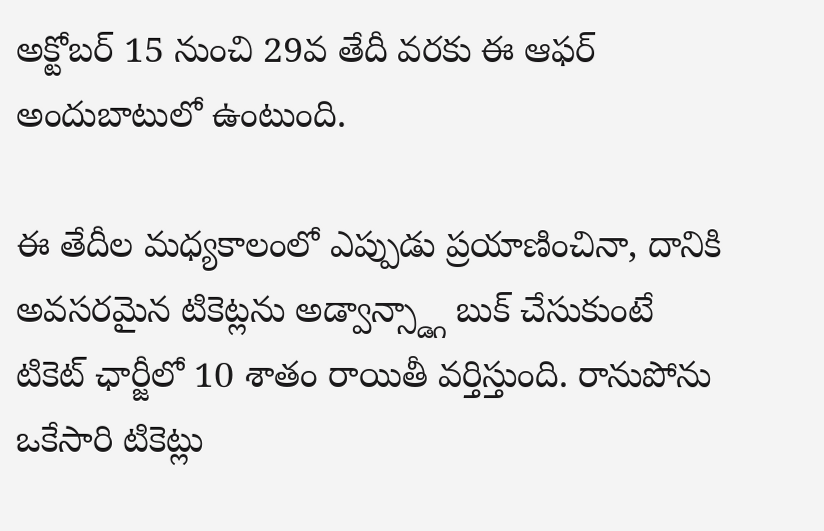అక్టోబర్ 15 నుంచి 29వ తేదీ వరకు ఈ ఆఫర్ అందుబాటులో ఉంటుంది.

ఈ తేదీల మధ్యకాలంలో ఎప్పుడు ప్రయాణించినా, దానికి అవసరమైన టికెట్లను అడ్వాన్స్డ్గా బుక్ చేసుకుంటే టికెట్ ఛార్జీలో 10 శాతం రాయితీ వర్తిస్తుంది. రానుపోను ఒకేసారి టికెట్లు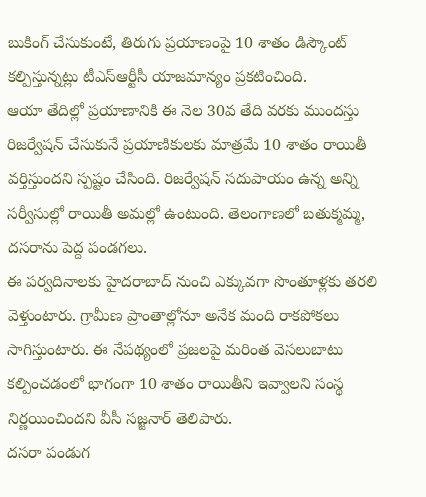బుకింగ్ చేసుకుంటే, తిరుగు ప్రయాణంపై 10 శాతం డిస్కౌంట్ కల్పిస్తున్నట్లు టీఎస్ఆర్టీసీ యాజమాన్యం ప్రకటించింది.
ఆయా తేదిల్లో ప్రయాణానికి ఈ నెల 30వ తేది వరకు ముందస్తు రిజర్వేషన్ చేసుకునే ప్రయాణికులకు మాత్రమే 10 శాతం రాయితీ వర్తిస్తుందని స్పష్టం చేసింది. రిజర్వేషన్ సదుపాయం ఉన్న అన్ని సర్వీసుల్లో రాయితీ అమల్లో ఉంటుంది. తెలంగాణలో బతుక్మమ్మ, దసరాను పెద్ద పండగలు.
ఈ పర్వదినాలకు హైదరాబాద్ నుంచి ఎక్కువగా సొంతూళ్లకు తరలి వెళ్తుంటారు. గ్రామీణ ప్రాంతాల్లోనూ అనేక మంది రాకపోకలు సాగిస్తుంటారు. ఈ నేపథ్యంలో ప్రజలపై మరింత వెసలుబాటు కల్పించడంలో భాగంగా 10 శాతం రాయితీని ఇవ్వాలని సంస్థ నిర్ణయించిందని వీసీ సజ్జనార్ తెలిపారు.
దసరా పండుగ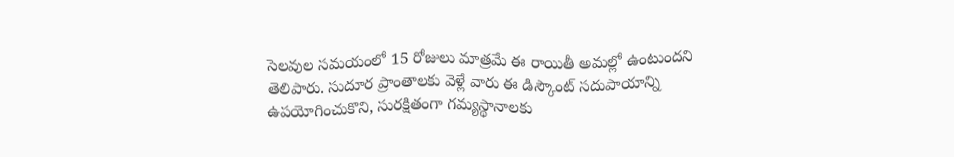సెలవుల సమయంలో 15 రోజులు మాత్రమే ఈ రాయితీ అమల్లో ఉంటుందని తెలిపారు. సుదూర ప్రాంతాలకు వెళ్లే వారు ఈ డిస్కౌంట్ సదుపాయాన్ని ఉపయోగించుకొని, సురక్షితంగా గమ్యస్థానాలకు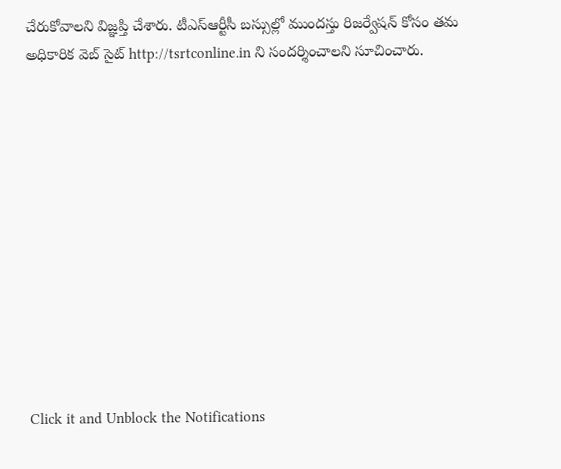చేరుకోవాలని విజ్ఞప్తి చేశారు. టీఎస్ఆర్టీసీ బస్సుల్లో ముందస్తు రిజర్వేషన్ కోసం తమ అధికారిక వెబ్ సైట్ http://tsrtconline.in ని సందర్శించాలని సూచించారు.












Click it and Unblock the Notifications